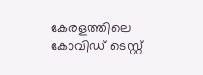കേരളത്തിലെ കോവിഡ് ടെസ്റ്റ്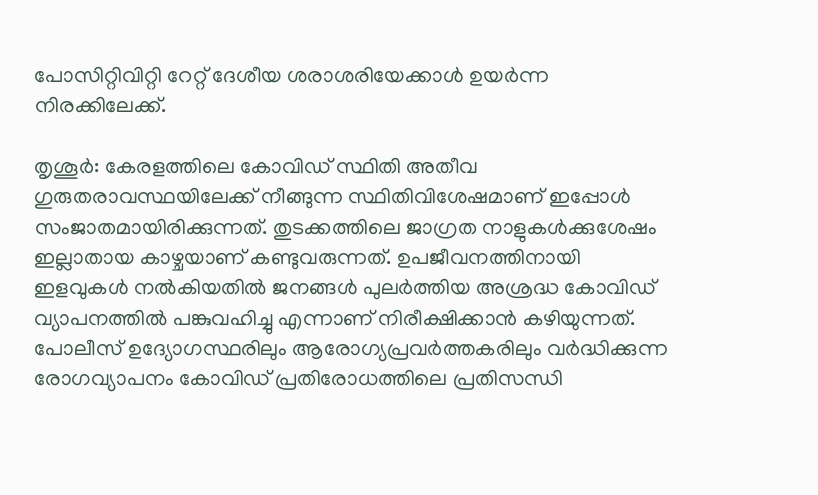പോസിറ്റിവിറ്റി റേറ്റ് ദേശീയ ശരാശരിയേക്കാള്‍ ഉയര്‍ന്ന നിരക്കിലേക്ക്.

തൃശൂര്‍: കേരളത്തിലെ കോവിഡ് സ്ഥിതി അതീവ ഗുരുതരാവസ്ഥയിലേക്ക് നീങ്ങുന്ന സ്ഥിതിവിശേഷമാണ് ഇപ്പോള്‍ സംജാതമായിരിക്കുന്നത്. തുടക്കത്തിലെ ജാഗ്രത നാളുകള്‍ക്കുശേഷം ഇല്ലാതായ കാഴ്ചയാണ് കണ്ടുവരുന്നത്. ഉപജീവനത്തിനായി ഇളവുകള്‍ നല്‍കിയതില്‍ ജനങ്ങള്‍ പുലര്‍ത്തിയ അശ്രദ്ധ കോവിഡ് വ്യാപനത്തില്‍ പങ്കുവഹിച്ചു എന്നാണ് നിരീക്ഷിക്കാന്‍ കഴിയുന്നത്. പോലീസ് ഉദ്യോഗസ്ഥരിലും ആരോഗ്യപ്രവര്‍ത്തകരിലും വര്‍ദ്ധിക്കുന്ന രോഗവ്യാപനം കോവിഡ് പ്രതിരോധത്തിലെ പ്രതിസന്ധി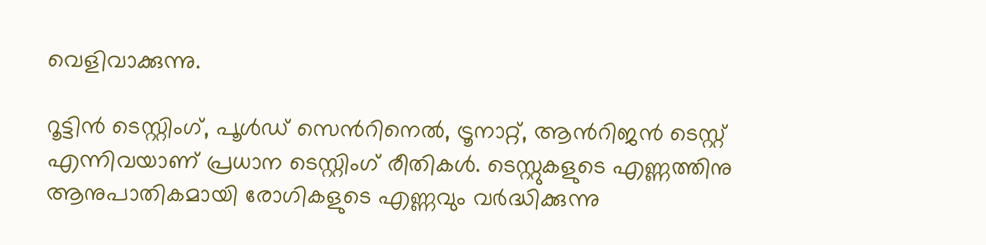വെളിവാക്കുന്നു.

റൂട്ടിന്‍ ടെസ്റ്റിംഗ്, പൂള്‍ഡ് സെന്‍റിനെല്‍, ട്രൂനാറ്റ്, ആന്‍റിജന്‍ ടെസ്റ്റ് എന്നിവയാണ് പ്രധാന ടെസ്റ്റിംഗ് രീതികള്‍. ടെസ്റ്റുകളുടെ എണ്ണത്തിനു ആനുപാതികമായി രോഗികളുടെ എണ്ണവും വര്‍ദ്ധിക്കുന്നു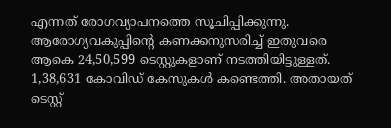എന്നത് രോഗവ്യാപനത്തെ സൂചിപ്പിക്കുന്നു. ആരോഗ്യവകുപ്പിന്‍റെ കണക്കനുസരിച്ച് ഇതുവരെ ആകെ 24,50,599 ടെസ്റ്റുകളാണ് നടത്തിയിട്ടുള്ളത്. 1,38,631 കോവിഡ് കേസുകള്‍ കണ്ടെത്തി. അതായത് ടെസ്റ്റ്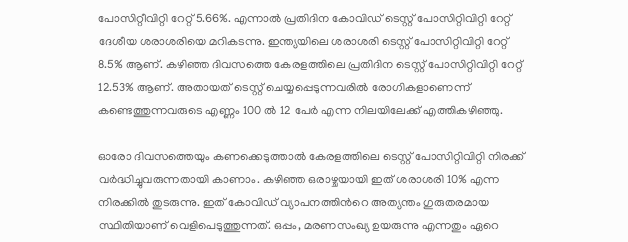പോസിറ്റീവിറ്റി റേറ്റ് 5.66%. എന്നാല്‍ പ്രതിദിന കോവിഡ് ടെസ്റ്റ് പോസിറ്റിവിറ്റി റേറ്റ് ദേശീയ ശരാശരിയെ മറികടന്നു. ഇന്ത്യയിലെ ശരാശരി ടെസ്റ്റ് പോസിറ്റിവിറ്റി റേറ്റ് 8.5% ആണ്. കഴിഞ്ഞ ദിവസത്തെ കേരളത്തിലെ പ്രതിദിന ടെസ്റ്റ് പോസിറ്റിവിറ്റി റേറ്റ് 12.53% ആണ്. അതായത് ടെസ്റ്റ് ചെയ്യപ്പെടുന്നവരില്‍ രോഗികളാണെന്ന് കണ്ടെത്തുന്നവരുടെ എണ്ണം 100 ല്‍ 12 പേര്‍ എന്ന നിലയിലേക്ക് എത്തികഴിഞ്ഞു.

ഓരോ ദിവസത്തെയും കണക്കെടുത്താല്‍ കേരളത്തിലെ ടെസ്റ്റ് പോസിറ്റിവിറ്റി നിരക്ക് വര്‍ദ്ധിച്ചുവരുന്നതായി കാണാം. കഴിഞ്ഞ ഒരാഴ്ചയായി ഇത് ശരാശരി 10% എന്ന നിരക്കില്‍ തുടരുന്നു. ഇത് കോവിഡ് വ്യാപനത്തിന്‍റെ അത്യന്തം ഗുരുതരമായ സ്ഥിതിയാണ് വെളിപെടുത്തുന്നത്. ഒപ്പം, മരണസംഖ്യ ഉയരുന്നു എന്നതും ഏറെ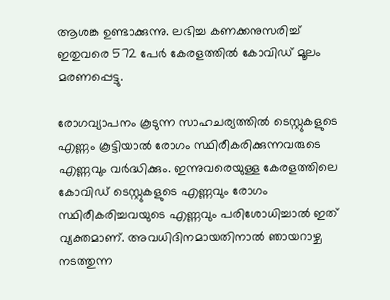ആശങ്ക ഉണ്ടാക്കുന്നു. ലഭിച്ച കണക്കനുസരിച്ച് ഇതുവരെ 572 പേര്‍ കേരളത്തില്‍ കോവിഡ് മൂലം മരണപ്പെട്ടു.

രോഗവ്യാപനം കൂടുന്ന സാഹചര്യത്തില്‍ ടെസ്റ്റുകളുടെ എണ്ണം കൂട്ടിയാല്‍ രോഗം സ്ഥിരീകരിക്കുന്നവരുടെ എണ്ണവും വര്‍ദ്ധിക്കും. ഇന്നുവരെയുള്ള കേരളത്തിലെ കോവിഡ് ടെസ്റ്റുകളുടെ എണ്ണവും രോഗം സ്ഥിരീകരിച്ചവയുടെ എണ്ണവും പരിശോധിച്ചാല്‍ ഇത് വ്യക്തമാണ്. അവധിദിനമായതിനാല്‍ ഞായറാഴ്ച നടത്തുന്ന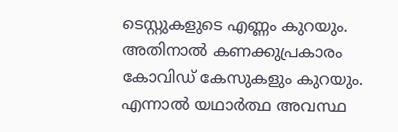ടെസ്റ്റുകളുടെ എണ്ണം കുറയും. അതിനാല്‍ കണക്കുപ്രകാരം കോവിഡ് കേസുകളും കുറയും. എന്നാല്‍ യഥാര്‍ത്ഥ അവസ്ഥ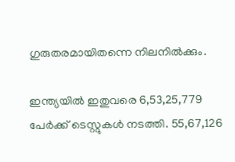ഗുരുതരമായിതന്നെ നിലനില്‍ക്കും.

ഇന്ത്യയില്‍ ഇതുവരെ 6,53,25,779 പേര്‍ക്ക് ടെസ്റ്റുകള്‍ നടത്തി. 55,67,126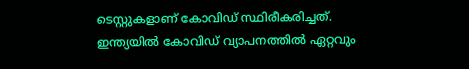ടെസ്റ്റുകളാണ് കോവിഡ് സ്ഥിരീകരിച്ചത്. ഇന്ത്യയില്‍ കോവിഡ് വ്യാപനത്തില്‍ ഏറ്റവും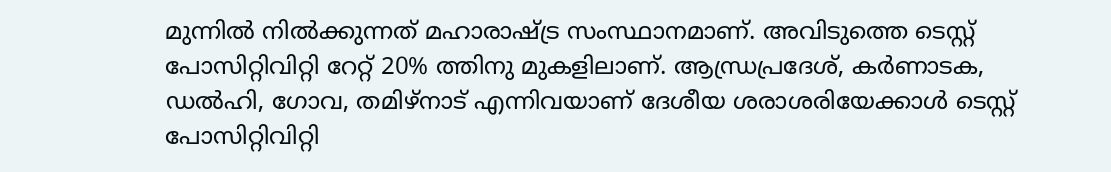മുന്നില്‍ നില്‍ക്കുന്നത് മഹാരാഷ്ട്ര സംസ്ഥാനമാണ്. അവിടുത്തെ ടെസ്റ്റ് പോസിറ്റിവിറ്റി റേറ്റ് 20% ത്തിനു മുകളിലാണ്. ആന്ധ്രപ്രദേശ്, കര്‍ണാടക, ഡല്‍ഹി, ഗോവ, തമിഴ്നാട് എന്നിവയാണ് ദേശീയ ശരാശരിയേക്കാള്‍ ടെസ്റ്റ് പോസിറ്റിവിറ്റി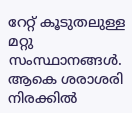റേറ്റ് കൂടുതലുള്ള മറ്റു സംസ്ഥാനങ്ങള്‍. ആകെ ശരാശരി നിരക്കില്‍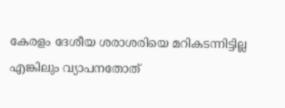കേരളം ദേശീയ ശരാശരിയെ മറികടന്നിട്ടില്ല എങ്കിലും വ്യാപനതോത്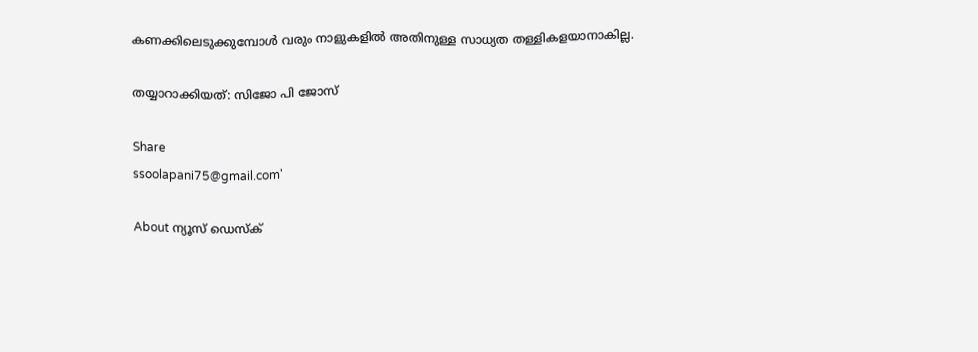കണക്കിലെടുക്കുമ്പോള്‍ വരും നാളുകളില്‍ അതിനുള്ള സാധ്യത തള്ളികളയാനാകില്ല.

തയ്യാറാക്കിയത്: സിജോ പി ജോസ്

Share
ssoolapani75@gmail.com'

About ന്യൂസ് ഡെസ്ക്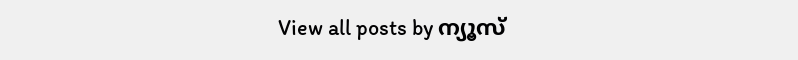View all posts by ന്യൂസ്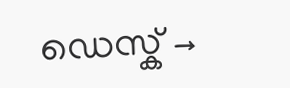ഡെസ്ക് →